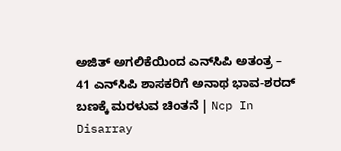ಅಜಿತ್‌ ಅಗಲಿಕೆಯಿಂದ ಎನ್‌ಸಿಪಿ ಅತಂತ್ರ – 41 ಎನ್‌ಸಿಪಿ ಶಾಸಕರಿಗೆ ಅನಾಥ ಭಾವ-ಶರದ್‌ ಬಣಕ್ಕೆ ಮರಳುವ ಚಿಂತನೆ | Ncp In Disarray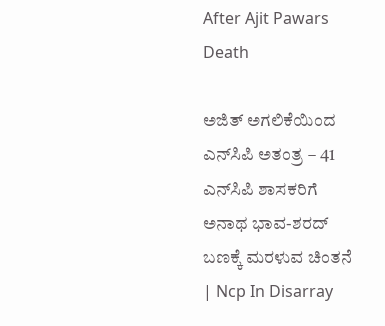After Ajit Pawars Death

ಅಜಿತ್‌ ಅಗಲಿಕೆಯಿಂದ ಎನ್‌ಸಿಪಿ ಅತಂತ್ರ – 41 ಎನ್‌ಸಿಪಿ ಶಾಸಕರಿಗೆ ಅನಾಥ ಭಾವ-ಶರದ್‌ ಬಣಕ್ಕೆ ಮರಳುವ ಚಿಂತನೆ | Ncp In Disarray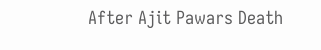After Ajit Pawars Death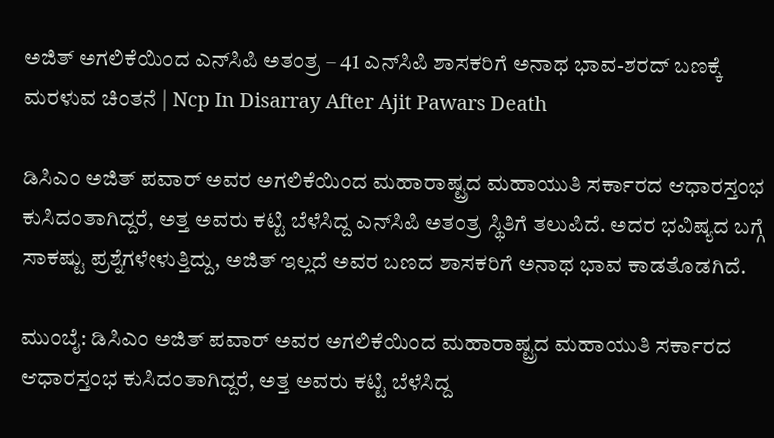ಅಜಿತ್‌ ಅಗಲಿಕೆಯಿಂದ ಎನ್‌ಸಿಪಿ ಅತಂತ್ರ – 41 ಎನ್‌ಸಿಪಿ ಶಾಸಕರಿಗೆ ಅನಾಥ ಭಾವ-ಶರದ್‌ ಬಣಕ್ಕೆ ಮರಳುವ ಚಿಂತನೆ | Ncp In Disarray After Ajit Pawars Death

ಡಿಸಿಎಂ ಅಜಿತ್‌ ಪವಾರ್‌ ಅವರ ಅಗಲಿಕೆಯಿಂದ ಮಹಾರಾಷ್ಟ್ರದ ಮಹಾಯುತಿ ಸರ್ಕಾರದ ಆಧಾರಸ್ತಂಭ ಕುಸಿದಂತಾಗಿದ್ದರೆ, ಅತ್ತ ಅವರು ಕಟ್ಟಿ ಬೆಳೆಸಿದ್ದ ಎನ್‌ಸಿಪಿ ಅತಂತ್ರ ಸ್ಥಿತಿಗೆ ತಲುಪಿದೆ. ಅದರ ಭವಿಷ್ಯದ ಬಗ್ಗೆ ಸಾಕಷ್ಟು ಪ್ರಶ್ನೆಗಳೇಳುತ್ತಿದ್ದು, ಅಜಿತ್‌ ಇಲ್ಲದೆ ಅವರ ಬಣದ ಶಾಸಕರಿಗೆ ಅನಾಥ ಭಾವ ಕಾಡತೊಡಗಿದೆ.

ಮುಂಬೈ: ಡಿಸಿಎಂ ಅಜಿತ್‌ ಪವಾರ್‌ ಅವರ ಅಗಲಿಕೆಯಿಂದ ಮಹಾರಾಷ್ಟ್ರದ ಮಹಾಯುತಿ ಸರ್ಕಾರದ ಆಧಾರಸ್ತಂಭ ಕುಸಿದಂತಾಗಿದ್ದರೆ, ಅತ್ತ ಅವರು ಕಟ್ಟಿ ಬೆಳೆಸಿದ್ದ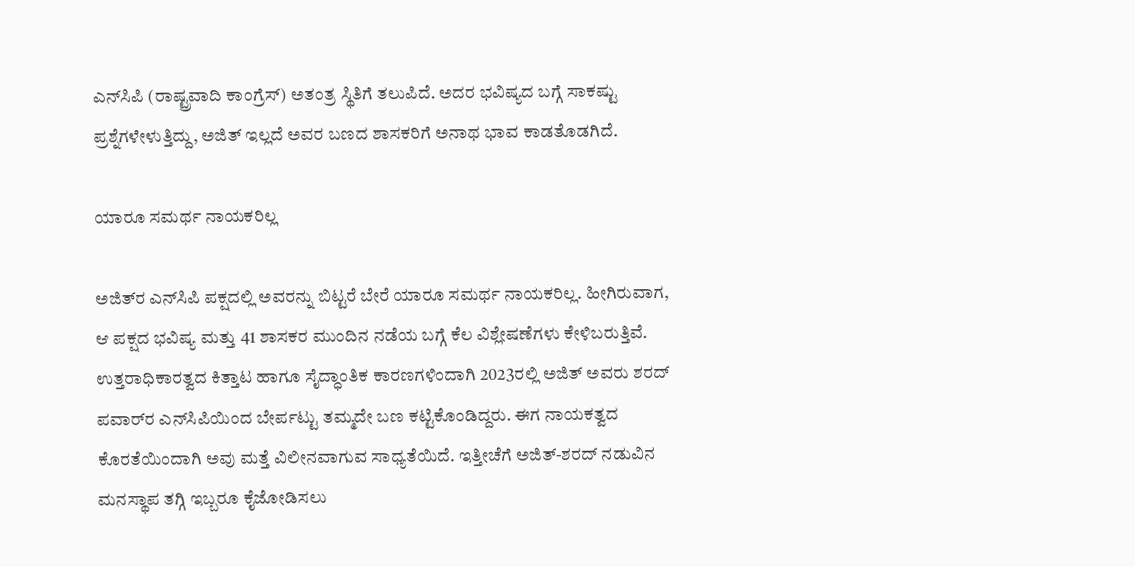ಎನ್‌ಸಿಪಿ (ರಾಷ್ಟ್ರವಾದಿ ಕಾಂಗ್ರೆಸ್) ಅತಂತ್ರ ಸ್ಥಿತಿಗೆ ತಲುಪಿದೆ. ಅದರ ಭವಿಷ್ಯದ ಬಗ್ಗೆ ಸಾಕಷ್ಟು ಪ್ರಶ್ನೆಗಳೇಳುತ್ತಿದ್ದು, ಅಜಿತ್‌ ಇಲ್ಲದೆ ಅವರ ಬಣದ ಶಾಸಕರಿಗೆ ಅನಾಥ ಭಾವ ಕಾಡತೊಡಗಿದೆ.

ಯಾರೂ ಸಮರ್ಥ ನಾಯಕರಿಲ್ಲ

ಅಜಿತ್‌ರ ಎನ್‌ಸಿಪಿ ಪಕ್ಷದಲ್ಲಿ ಅವರನ್ನು ಬಿಟ್ಟರೆ ಬೇರೆ ಯಾರೂ ಸಮರ್ಥ ನಾಯಕರಿಲ್ಲ. ಹೀಗಿರುವಾಗ, ಆ ಪಕ್ಷದ ಭವಿಷ್ಯ ಮತ್ತು 41 ಶಾಸಕರ ಮುಂದಿನ ನಡೆಯ ಬಗ್ಗೆ ಕೆಲ ವಿಶ್ಲೇಷಣೆಗಳು ಕೇಳಿಬರುತ್ತಿವೆ. ಉತ್ತರಾಧಿಕಾರತ್ವದ ಕಿತ್ತಾಟ ಹಾಗೂ ಸೈದ್ಧಾಂತಿಕ ಕಾರಣಗಳಿಂದಾಗಿ 2023ರಲ್ಲಿ ಅಜಿತ್‌ ಅವರು ಶರದ್‌ ಪವಾರ್‌ರ ಎನ್‌ಸಿಪಿಯಿಂದ ಬೇರ್ಪಟ್ಟು ತಮ್ಮದೇ ಬಣ ಕಟ್ಟಿಕೊಂಡಿದ್ದರು. ಈಗ ನಾಯಕತ್ವದ ಕೊರತೆಯಿಂದಾಗಿ ಅವು ಮತ್ತೆ ವಿಲೀನವಾಗುವ ಸಾಧ್ಯತೆಯಿದೆ. ಇತ್ತೀಚೆಗೆ ಅಜಿತ್‌-ಶರದ್‌ ನಡುವಿನ ಮನಸ್ಥಾಪ ತಗ್ಗಿ ಇಬ್ಬರೂ ಕೈಜೋಡಿಸಲು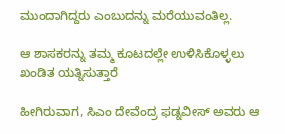ಮುಂದಾಗಿದ್ದರು ಎಂಬುದನ್ನು ಮರೆಯುವಂತಿಲ್ಲ.

ಆ ಶಾಸಕರನ್ನು ತಮ್ಮ ಕೂಟದಲ್ಲೇ ಉಳಿಸಿಕೊಳ್ಳಲು ಖಂಡಿತ ಯತ್ನಿಸುತ್ತಾರೆ

ಹೀಗಿರುವಾಗ, ಸಿಎಂ ದೇವೆಂದ್ರ ಫಡ್ನವೀಸ್‌ ಅವರು ಆ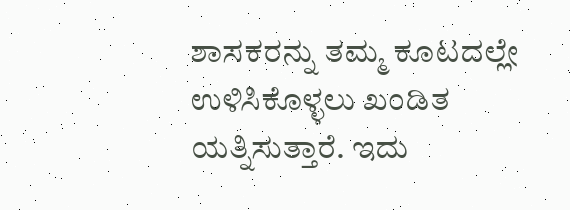ಶಾಸಕರನ್ನು ತಮ್ಮ ಕೂಟದಲ್ಲೇ ಉಳಿಸಿಕೊಳ್ಳಲು ಖಂಡಿತ ಯತ್ನಿಸುತ್ತಾರೆ. ಇದು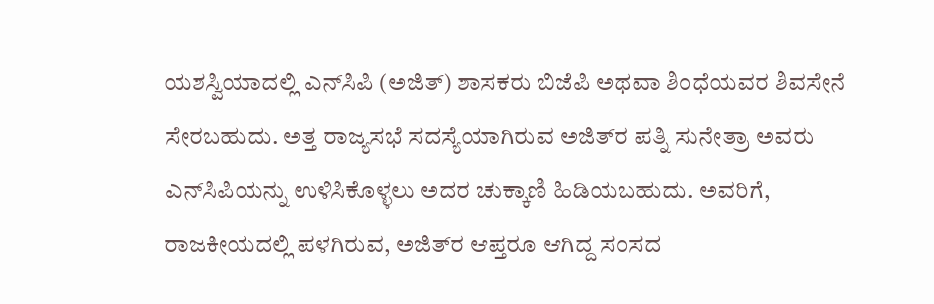ಯಶಸ್ವಿಯಾದಲ್ಲಿ ಎನ್‌ಸಿಪಿ (ಅಜಿತ್‌) ಶಾಸಕರು ಬಿಜೆಪಿ ಅಥವಾ ಶಿಂಧೆಯವರ ಶಿವಸೇನೆ ಸೇರಬಹುದು. ಅತ್ತ ರಾಜ್ಯಸಭೆ ಸದಸ್ಯೆಯಾಗಿರುವ ಅಜಿತ್‌ರ ಪತ್ನಿ ಸುನೇತ್ರಾ ಅವರು ಎನ್‌ಸಿಪಿಯನ್ನು ಉಳಿಸಿಕೊಳ್ಳಲು ಅದರ ಚುಕ್ಕಾಣಿ ಹಿಡಿಯಬಹುದು. ಅವರಿಗೆ, ರಾಜಕೀಯದಲ್ಲಿ ಪಳಗಿರುವ, ಅಜಿತ್‌ರ ಆಪ್ತರೂ ಆಗಿದ್ದ ಸಂಸದ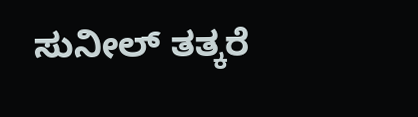ಸುನೀಲ್‌ ತತ್ಕರೆ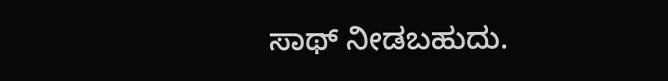ಸಾಥ್‌ ನೀಡಬಹುದು.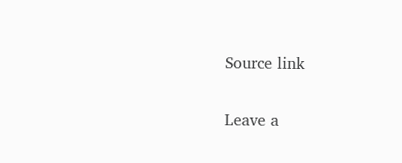Source link

Leave a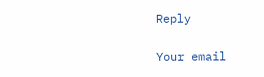Reply

Your email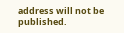address will not be published.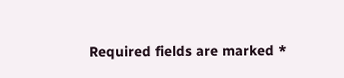Required fields are marked *